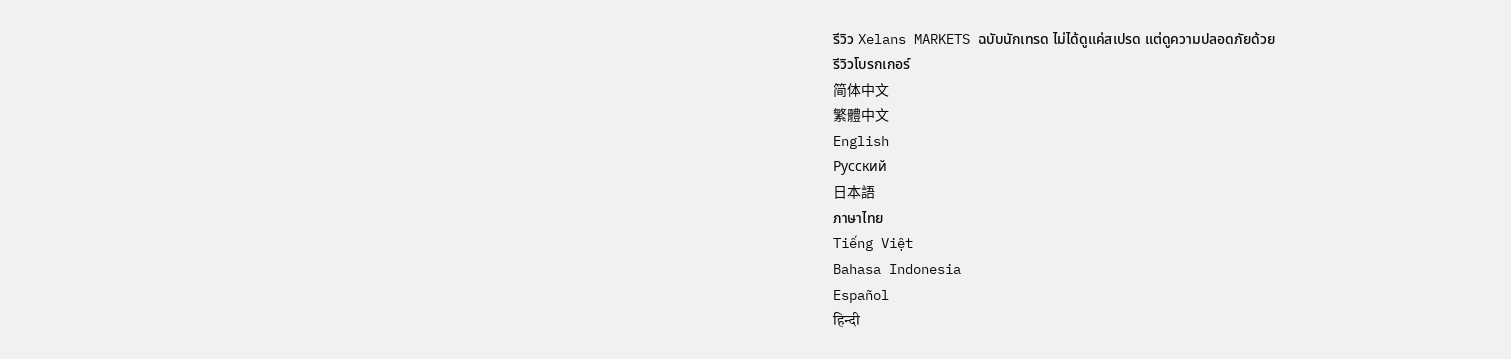รีวิว Xelans MARKETS ฉบับนักเทรด ไม่ได้ดูแค่สเปรด แต่ดูความปลอดภัยด้วย
รีวิวโบรกเกอร์
简体中文
繁體中文
English
Pусский
日本語
ภาษาไทย
Tiếng Việt
Bahasa Indonesia
Español
हिन्दी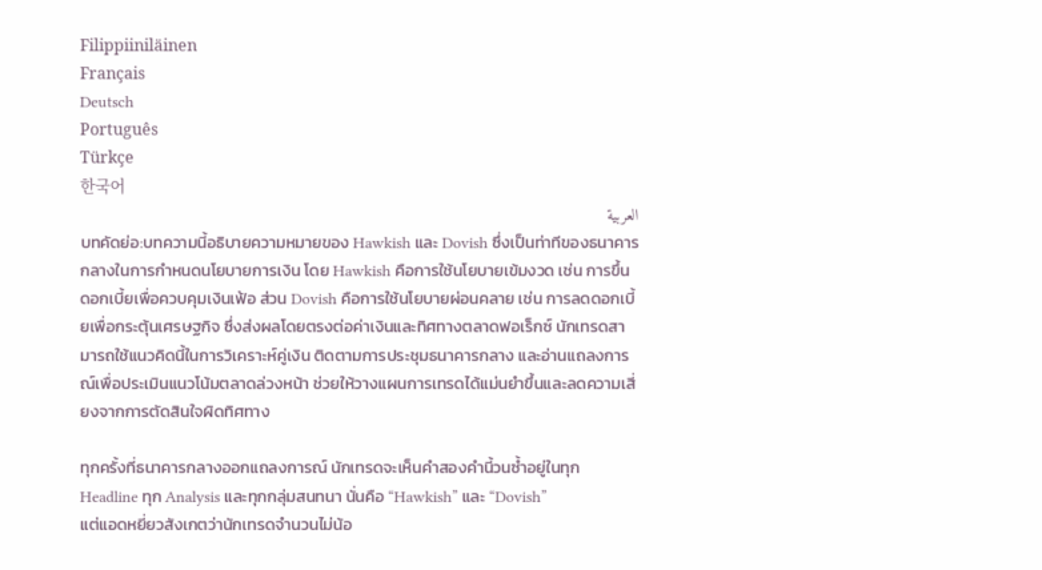Filippiiniläinen
Français
Deutsch
Português
Türkçe
한국어
العربية
บทคัดย่อ:บทความนี้อธิบายความหมายของ Hawkish และ Dovish ซึ่งเป็นท่าทีของธนาคารกลางในการกำหนดนโยบายการเงิน โดย Hawkish คือการใช้นโยบายเข้มงวด เช่น การขึ้นดอกเบี้ยเพื่อควบคุมเงินเฟ้อ ส่วน Dovish คือการใช้นโยบายผ่อนคลาย เช่น การลดดอกเบี้ยเพื่อกระตุ้นเศรษฐกิจ ซึ่งส่งผลโดยตรงต่อค่าเงินและทิศทางตลาดฟอเร็กซ์ นักเทรดสามารถใช้แนวคิดนี้ในการวิเคราะห์คู่เงิน ติดตามการประชุมธนาคารกลาง และอ่านแถลงการณ์เพื่อประเมินแนวโน้มตลาดล่วงหน้า ช่วยให้วางแผนการเทรดได้แม่นยำขึ้นและลดความเสี่ยงจากการตัดสินใจผิดทิศทาง

ทุกครั้งที่ธนาคารกลางออกแถลงการณ์ นักเทรดจะเห็นคำสองคำนี้วนซ้ำอยู่ในทุก Headline ทุก Analysis และทุกกลุ่มสนทนา นั่นคือ “Hawkish” และ “Dovish”
แต่แอดหยี่ยวสังเกตว่านักเทรดจำนวนไม่น้อ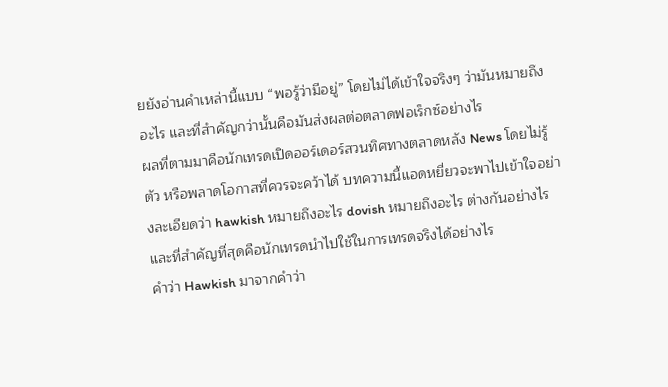ยยังอ่านคำเหล่านี้แบบ “พอรู้ว่ามีอยู่” โดยไม่ได้เข้าใจจริงๆ ว่ามันหมายถึงอะไร และที่สำคัญกว่านั้นคือมันส่งผลต่อตลาดฟอเร็กซ์อย่างไร
ผลที่ตามมาคือนักเทรดเปิดออร์เดอร์สวนทิศทางตลาดหลัง News โดยไม่รู้ตัว หรือพลาดโอกาสที่ควรจะคว้าได้ บทความนี้แอดหยี่ยวจะพาไปเข้าใจอย่างละเอียดว่า hawkish หมายถึงอะไร dovish หมายถึงอะไร ต่างกันอย่างไร และที่สำคัญที่สุดคือนักเทรดนำไปใช้ในการเทรดจริงได้อย่างไร
คำว่า Hawkish มาจากคำว่า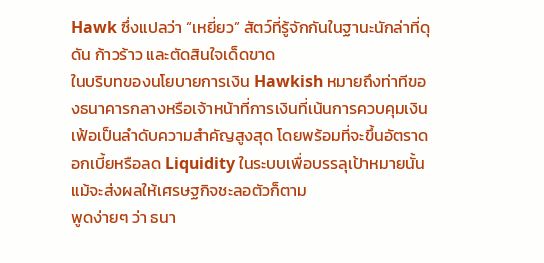Hawk ซึ่งแปลว่า “เหยี่ยว” สัตว์ที่รู้จักกันในฐานะนักล่าที่ดุดัน ก้าวร้าว และตัดสินใจเด็ดขาด
ในบริบทของนโยบายการเงิน Hawkish หมายถึงท่าทีของธนาคารกลางหรือเจ้าหน้าที่การเงินที่เน้นการควบคุมเงินเฟ้อเป็นลำดับความสำคัญสูงสุด โดยพร้อมที่จะขึ้นอัตราดอกเบี้ยหรือลด Liquidity ในระบบเพื่อบรรลุเป้าหมายนั้น แม้จะส่งผลให้เศรษฐกิจชะลอตัวก็ตาม
พูดง่ายๆ ว่า ธนา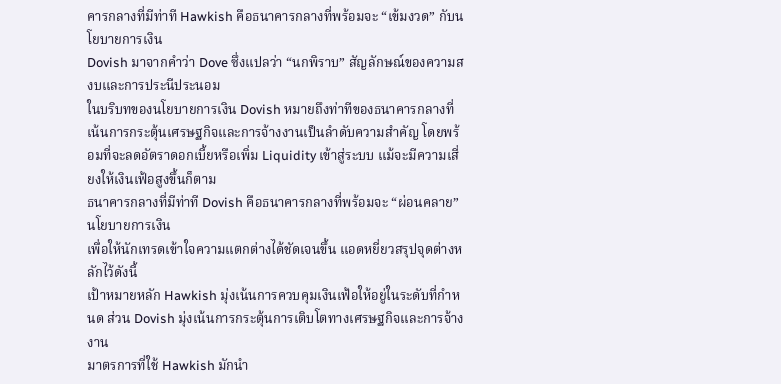คารกลางที่มีท่าที Hawkish คือธนาคารกลางที่พร้อมจะ “เข้มงวด” กับนโยบายการเงิน
Dovish มาจากคำว่า Dove ซึ่งแปลว่า “นกพิราบ” สัญลักษณ์ของความสงบและการประนีประนอม
ในบริบทของนโยบายการเงิน Dovish หมายถึงท่าทีของธนาคารกลางที่เน้นการกระตุ้นเศรษฐกิจและการจ้างงานเป็นลำดับความสำคัญ โดยพร้อมที่จะลดอัตราดอกเบี้ยหรือเพิ่ม Liquidity เข้าสู่ระบบ แม้จะมีความเสี่ยงให้เงินเฟ้อสูงขึ้นก็ตาม
ธนาคารกลางที่มีท่าที Dovish คือธนาคารกลางที่พร้อมจะ “ผ่อนคลาย” นโยบายการเงิน
เพื่อให้นักเทรดเข้าใจความแตกต่างได้ชัดเจนขึ้น แอดหยี่ยวสรุปจุดต่างหลักไว้ดังนี้
เป้าหมายหลัก Hawkish มุ่งเน้นการควบคุมเงินเฟ้อให้อยู่ในระดับที่กำหนด ส่วน Dovish มุ่งเน้นการกระตุ้นการเติบโตทางเศรษฐกิจและการจ้างงาน
มาตรการที่ใช้ Hawkish มักนำ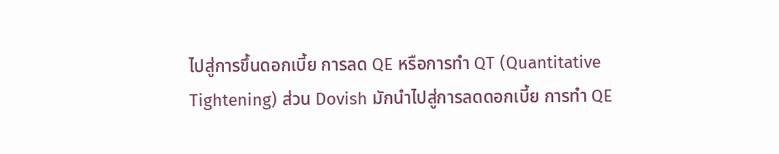ไปสู่การขึ้นดอกเบี้ย การลด QE หรือการทำ QT (Quantitative Tightening) ส่วน Dovish มักนำไปสู่การลดดอกเบี้ย การทำ QE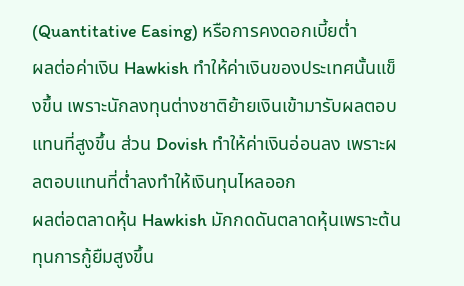(Quantitative Easing) หรือการคงดอกเบี้ยต่ำ
ผลต่อค่าเงิน Hawkish ทำให้ค่าเงินของประเทศนั้นแข็งขึ้น เพราะนักลงทุนต่างชาติย้ายเงินเข้ามารับผลตอบแทนที่สูงขึ้น ส่วน Dovish ทำให้ค่าเงินอ่อนลง เพราะผลตอบแทนที่ต่ำลงทำให้เงินทุนไหลออก
ผลต่อตลาดหุ้น Hawkish มักกดดันตลาดหุ้นเพราะต้นทุนการกู้ยืมสูงขึ้น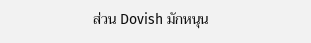ส่วน Dovish มักหนุน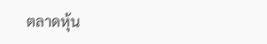ตลาดหุ้น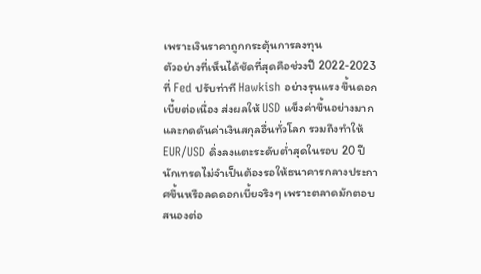เพราะเงินราคาถูกกระตุ้นการลงทุน
ตัวอย่างที่เห็นได้ชัดที่สุดคือช่วงปี 2022-2023 ที่ Fed ปรับท่าที Hawkish อย่างรุนแรง ขึ้นดอกเบี้ยต่อเนื่อง ส่งผลให้ USD แข็งค่าขึ้นอย่างมากและกดดันค่าเงินสกุลอื่นทั่วโลก รวมถึงทำให้ EUR/USD ดิ่งลงแตะระดับต่ำสุดในรอบ 20 ปี
นักเทรดไม่จำเป็นต้องรอให้ธนาคารกลางประกาศขึ้นหรือลดดอกเบี้ยจริงๆ เพราะตลาดมักตอบสนองต่อ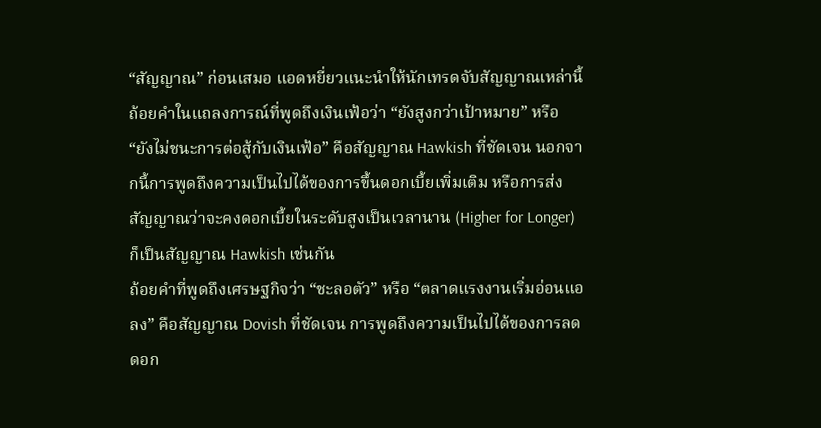“สัญญาณ” ก่อนเสมอ แอดหยี่ยวแนะนำให้นักเทรดจับสัญญาณเหล่านี้
ถ้อยคำในแถลงการณ์ที่พูดถึงเงินเฟ้อว่า “ยังสูงกว่าเป้าหมาย” หรือ “ยังไม่ชนะการต่อสู้กับเงินเฟ้อ” คือสัญญาณ Hawkish ที่ชัดเจน นอกจากนี้การพูดถึงความเป็นไปได้ของการขึ้นดอกเบี้ยเพิ่มเติม หรือการส่งสัญญาณว่าจะคงดอกเบี้ยในระดับสูงเป็นเวลานาน (Higher for Longer) ก็เป็นสัญญาณ Hawkish เช่นกัน
ถ้อยคำที่พูดถึงเศรษฐกิจว่า “ชะลอตัว” หรือ “ตลาดแรงงานเริ่มอ่อนแอลง” คือสัญญาณ Dovish ที่ชัดเจน การพูดถึงความเป็นไปได้ของการลดดอก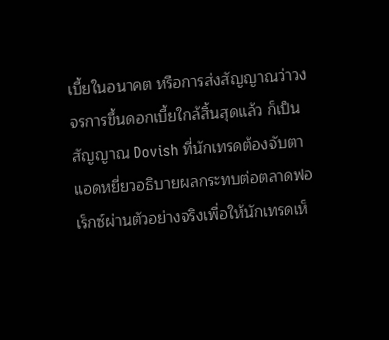เบี้ยในอนาคต หรือการส่งสัญญาณว่าวงจรการขึ้นดอกเบี้ยใกล้สิ้นสุดแล้ว ก็เป็นสัญญาณ Dovish ที่นักเทรดต้องจับตา
แอดหยี่ยวอธิบายผลกระทบต่อตลาดฟอเร็กซ์ผ่านตัวอย่างจริงเพื่อให้นักเทรดเห็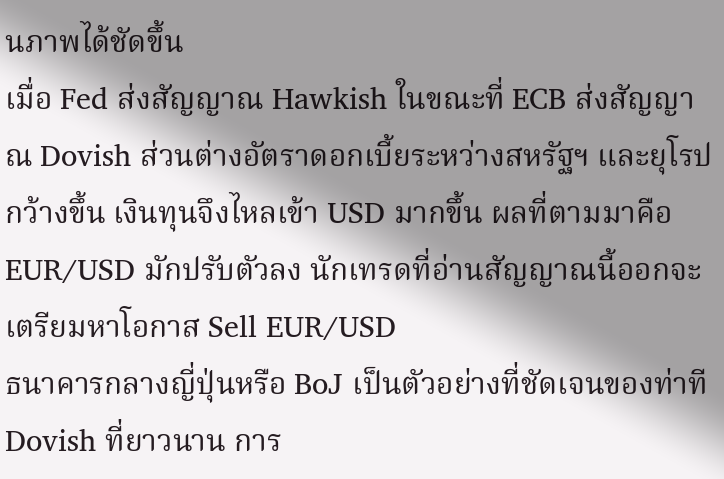นภาพได้ชัดขึ้น
เมื่อ Fed ส่งสัญญาณ Hawkish ในขณะที่ ECB ส่งสัญญาณ Dovish ส่วนต่างอัตราดอกเบี้ยระหว่างสหรัฐฯ และยุโรปกว้างขึ้น เงินทุนจึงไหลเข้า USD มากขึ้น ผลที่ตามมาคือ EUR/USD มักปรับตัวลง นักเทรดที่อ่านสัญญาณนี้ออกจะเตรียมหาโอกาส Sell EUR/USD
ธนาคารกลางญี่ปุ่นหรือ BoJ เป็นตัวอย่างที่ชัดเจนของท่าที Dovish ที่ยาวนาน การ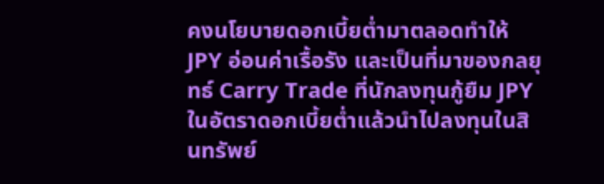คงนโยบายดอกเบี้ยต่ำมาตลอดทำให้ JPY อ่อนค่าเรื้อรัง และเป็นที่มาของกลยุทธ์ Carry Trade ที่นักลงทุนกู้ยืม JPY ในอัตราดอกเบี้ยต่ำแล้วนำไปลงทุนในสินทรัพย์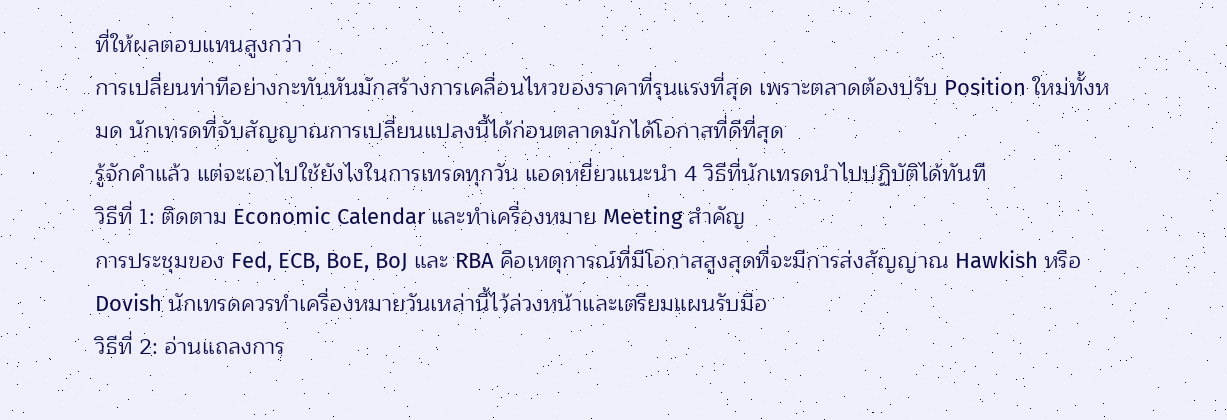ที่ให้ผลตอบแทนสูงกว่า
การเปลี่ยนท่าทีอย่างกะทันหันมักสร้างการเคลื่อนไหวของราคาที่รุนแรงที่สุด เพราะตลาดต้องปรับ Position ใหม่ทั้งหมด นักเทรดที่จับสัญญาณการเปลี่ยนแปลงนี้ได้ก่อนตลาดมักได้โอกาสที่ดีที่สุด
รู้จักคำแล้ว แต่จะเอาไปใช้ยังไงในการเทรดทุกวัน แอดหยี่ยวแนะนำ 4 วิธีที่นักเทรดนำไปปฏิบัติได้ทันที
วิธีที่ 1: ติดตาม Economic Calendar และทำเครื่องหมาย Meeting สำคัญ
การประชุมของ Fed, ECB, BoE, BoJ และ RBA คือเหตุการณ์ที่มีโอกาสสูงสุดที่จะมีการส่งสัญญาณ Hawkish หรือ Dovish นักเทรดควรทำเครื่องหมายวันเหล่านี้ไว้ล่วงหน้าและเตรียมแผนรับมือ
วิธีที่ 2: อ่านแถลงการ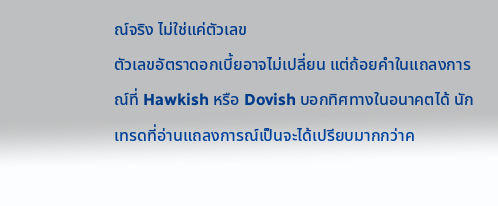ณ์จริง ไม่ใช่แค่ตัวเลข
ตัวเลขอัตราดอกเบี้ยอาจไม่เปลี่ยน แต่ถ้อยคำในแถลงการณ์ที่ Hawkish หรือ Dovish บอกทิศทางในอนาคตได้ นักเทรดที่อ่านแถลงการณ์เป็นจะได้เปรียบมากกว่าค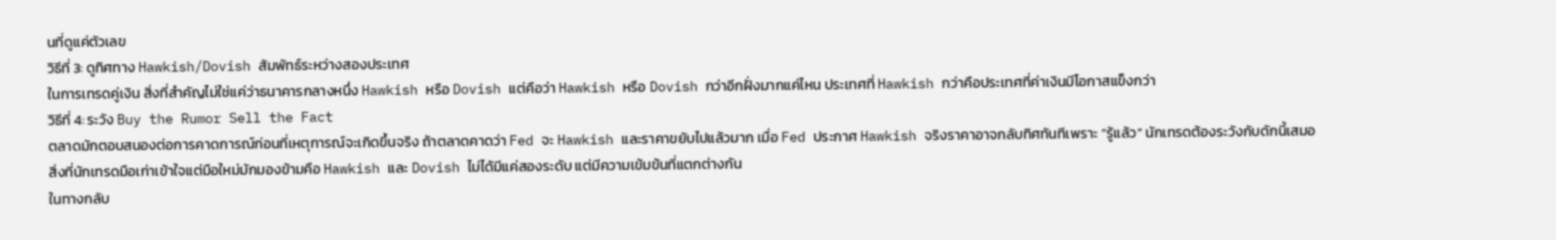นที่ดูแค่ตัวเลข
วิธีที่ 3: ดูทิศทาง Hawkish/Dovish สัมพัทธ์ระหว่างสองประเทศ
ในการเทรดคู่เงิน สิ่งที่สำคัญไม่ใช่แค่ว่าธนาคารกลางหนึ่ง Hawkish หรือ Dovish แต่คือว่า Hawkish หรือ Dovish กว่าอีกฝั่งมากแค่ไหน ประเทศที่ Hawkish กว่าคือประเทศที่ค่าเงินมีโอกาสแข็งกว่า
วิธีที่ 4: ระวัง Buy the Rumor Sell the Fact
ตลาดมักตอบสนองต่อการคาดการณ์ก่อนที่เหตุการณ์จะเกิดขึ้นจริง ถ้าตลาดคาดว่า Fed จะ Hawkish และราคาขยับไปแล้วมาก เมื่อ Fed ประกาศ Hawkish จริงราคาอาจกลับทิศทันทีเพราะ “รู้แล้ว” นักเทรดต้องระวังกับดักนี้เสมอ
สิ่งที่นักเทรดมือเก่าเข้าใจแต่มือใหม่มักมองข้ามคือ Hawkish และ Dovish ไม่ได้มีแค่สองระดับ แต่มีความเข้มข้นที่แตกต่างกัน
ในทางกลับ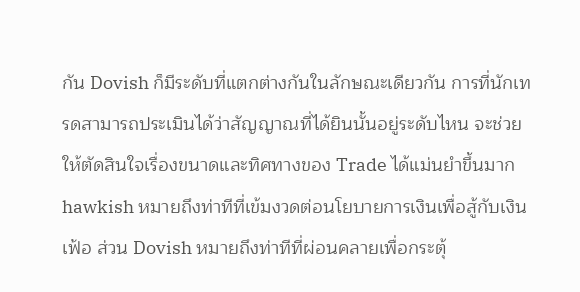กัน Dovish ก็มีระดับที่แตกต่างกันในลักษณะเดียวกัน การที่นักเทรดสามารถประเมินได้ว่าสัญญาณที่ได้ยินนั้นอยู่ระดับไหน จะช่วยให้ตัดสินใจเรื่องขนาดและทิศทางของ Trade ได้แม่นยำขึ้นมาก
hawkish หมายถึงท่าทีที่เข้มงวดต่อนโยบายการเงินเพื่อสู้กับเงินเฟ้อ ส่วน Dovish หมายถึงท่าทีที่ผ่อนคลายเพื่อกระตุ้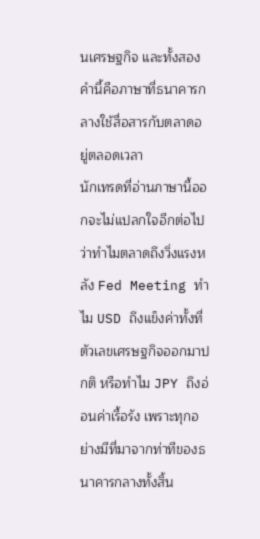นเศรษฐกิจ และทั้งสองคำนี้คือภาษาที่ธนาคารกลางใช้สื่อสารกับตลาดอยู่ตลอดเวลา
นักเทรดที่อ่านภาษานี้ออกจะไม่แปลกใจอีกต่อไปว่าทำไมตลาดถึงวิ่งแรงหลัง Fed Meeting ทำไม USD ถึงแข็งค่าทั้งที่ตัวเลขเศรษฐกิจออกมาปกติ หรือทำไม JPY ถึงอ่อนค่าเรื้อรัง เพราะทุกอย่างมีที่มาจากท่าทีของธนาคารกลางทั้งสิ้น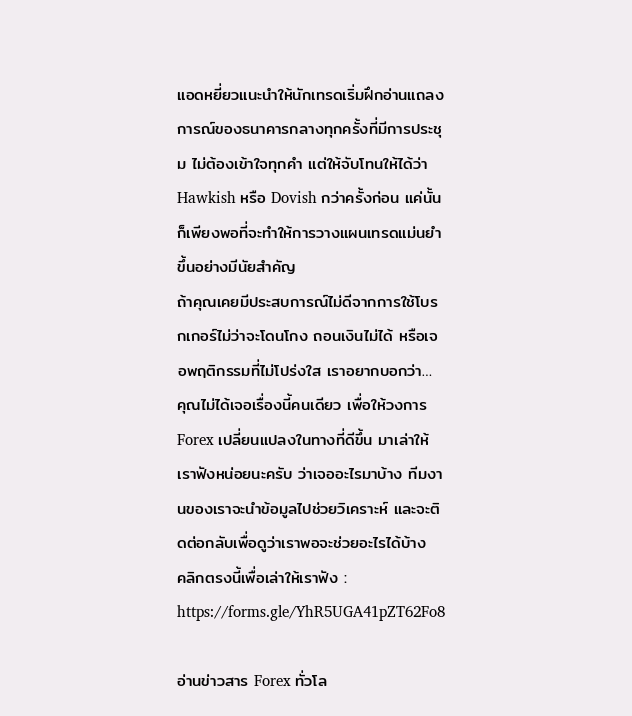แอดหยี่ยวแนะนำให้นักเทรดเริ่มฝึกอ่านแถลงการณ์ของธนาคารกลางทุกครั้งที่มีการประชุม ไม่ต้องเข้าใจทุกคำ แต่ให้จับโทนให้ได้ว่า Hawkish หรือ Dovish กว่าครั้งก่อน แค่นั้นก็เพียงพอที่จะทำให้การวางแผนเทรดแม่นยำขึ้นอย่างมีนัยสำคัญ
ถ้าคุณเคยมีประสบการณ์ไม่ดีจากการใช้โบรกเกอร์ไม่ว่าจะโดนโกง ถอนเงินไม่ได้ หรือเจอพฤติกรรมที่ไม่โปร่งใส เราอยากบอกว่า… คุณไม่ได้เจอเรื่องนี้คนเดียว เพื่อให้วงการ Forex เปลี่ยนแปลงในทางที่ดีขึ้น มาเล่าให้เราฟังหน่อยนะครับ ว่าเจออะไรมาบ้าง ทีมงานของเราจะนำข้อมูลไปช่วยวิเคราะห์ และจะติดต่อกลับเพื่อดูว่าเราพอจะช่วยอะไรได้บ้าง
คลิกตรงนี้เพื่อเล่าให้เราฟัง : https://forms.gle/YhR5UGA41pZT62Fo8

อ่านข่าวสาร Forex ทั่วโล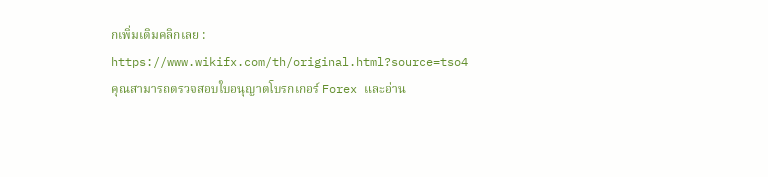กเพิ่มเติมคลิกเลย : https://www.wikifx.com/th/original.html?source=tso4
คุณสามารถตรวจสอบใบอนุญาตโบรกเกอร์ Forex และอ่าน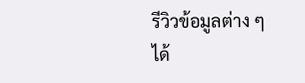รีวิวข้อมูลต่าง ๆ ได้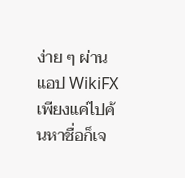ง่าย ๆ ผ่านแอป WikiFX เพียงแค่ไปค้นหาชื่อก็เจ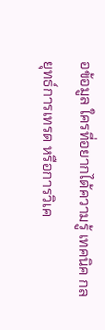อข้อมูล ใครที่อยากได้ความรู้ เทคนิค กลยุทธ์การเทรด หรือการวิเค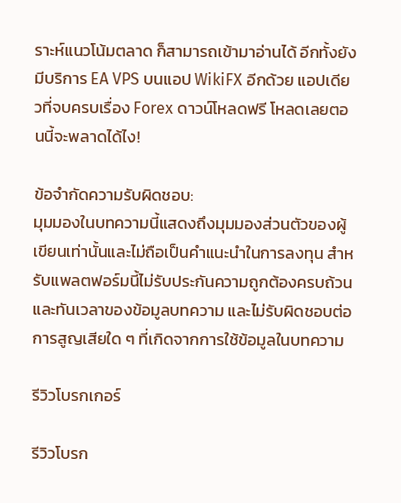ราะห์แนวโน้มตลาด ก็สามารถเข้ามาอ่านได้ อีกทั้งยังมีบริการ EA VPS บนแอป WikiFX อีกด้วย แอปเดียวที่จบครบเรื่อง Forex ดาวน์โหลดฟรี โหลดเลยตอนนี้จะพลาดได้ไง!

ข้อจำกัดความรับผิดชอบ:
มุมมองในบทความนี้แสดงถึงมุมมองส่วนตัวของผู้เขียนเท่านั้นและไม่ถือเป็นคำแนะนำในการลงทุน สำหรับแพลตฟอร์มนี้ไม่รับประกันความถูกต้องครบถ้วนและทันเวลาของข้อมูลบทความ และไม่รับผิดชอบต่อการสูญเสียใด ๆ ที่เกิดจากการใช้ข้อมูลในบทความ

รีวิวโบรกเกอร์

รีวิวโบรก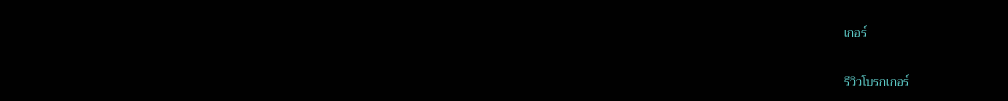เกอร์

รีวิวโบรกเกอร์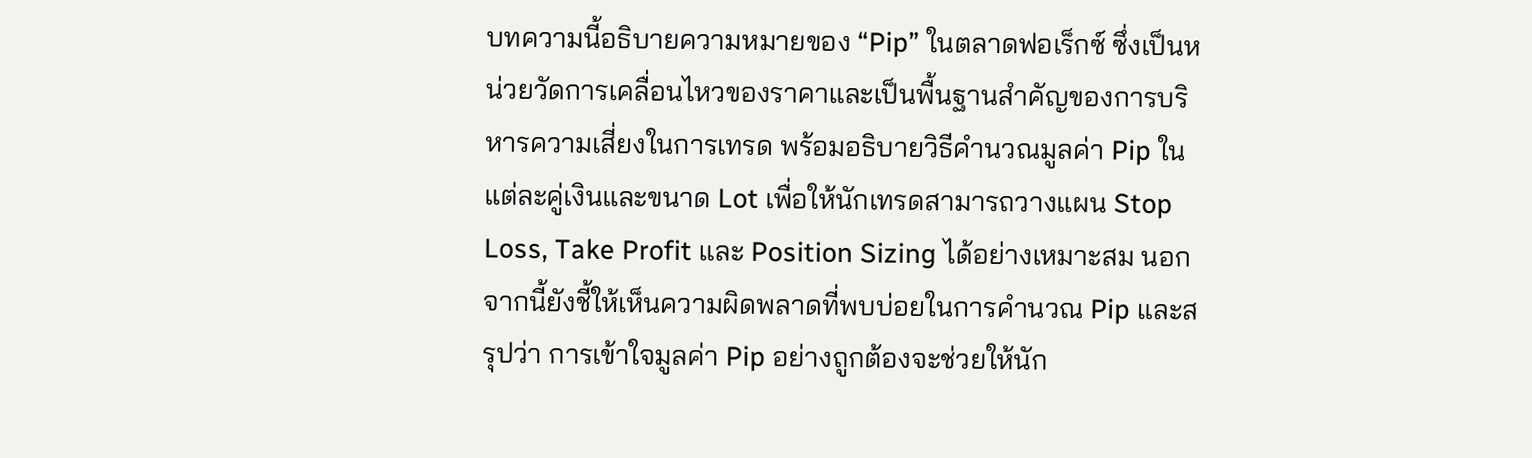บทความนี้อธิบายความหมายของ “Pip” ในตลาดฟอเร็กซ์ ซึ่งเป็นหน่วยวัดการเคลื่อนไหวของราคาและเป็นพื้นฐานสำคัญของการบริหารความเสี่ยงในการเทรด พร้อมอธิบายวิธีคำนวณมูลค่า Pip ในแต่ละคู่เงินและขนาด Lot เพื่อให้นักเทรดสามารถวางแผน Stop Loss, Take Profit และ Position Sizing ได้อย่างเหมาะสม นอกจากนี้ยังชี้ให้เห็นความผิดพลาดที่พบบ่อยในการคำนวณ Pip และสรุปว่า การเข้าใจมูลค่า Pip อย่างถูกต้องจะช่วยให้นัก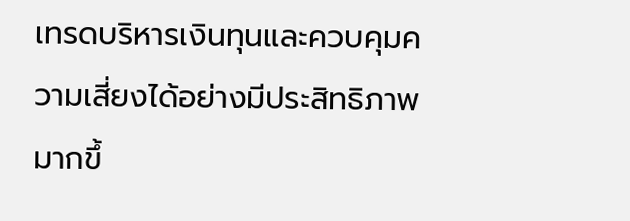เทรดบริหารเงินทุนและควบคุมความเสี่ยงได้อย่างมีประสิทธิภาพมากขึ้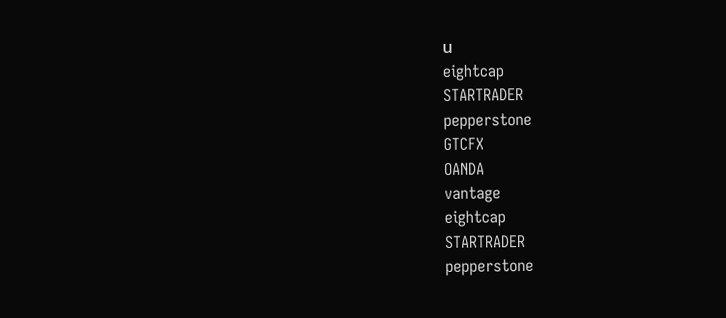น
eightcap
STARTRADER
pepperstone
GTCFX
OANDA
vantage
eightcap
STARTRADER
pepperstone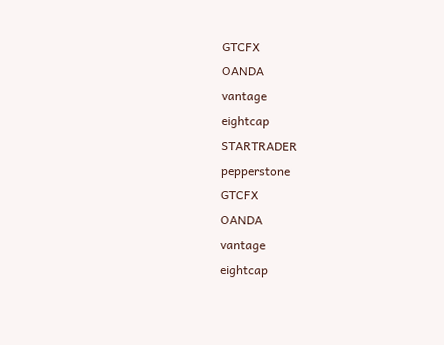GTCFX
OANDA
vantage
eightcap
STARTRADER
pepperstone
GTCFX
OANDA
vantage
eightcap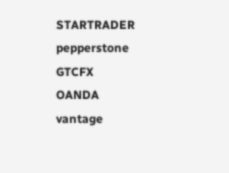STARTRADER
pepperstone
GTCFX
OANDA
vantage